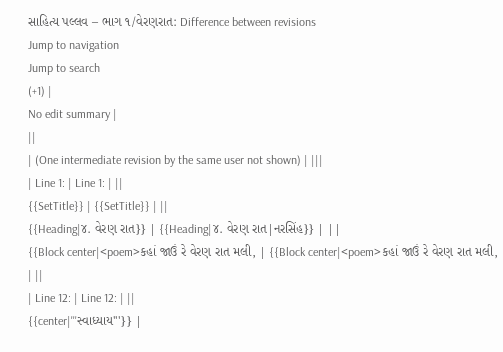સાહિત્ય પલ્લવ – ભાગ ૧/વેરણરાત: Difference between revisions
Jump to navigation
Jump to search
(+1) |
No edit summary |
||
| (One intermediate revision by the same user not shown) | |||
| Line 1: | Line 1: | ||
{{SetTitle}} | {{SetTitle}} | ||
{{Heading|૪. વેરણ રાત}} | {{Heading|૪. વેરણ રાત|નરસિંહ}} | ||
{{Block center|<poem>કહાં જાઉં રે વેરણ રાત મલી, | {{Block center|<poem>કહાં જાઉં રે વેરણ રાત મલી, | ||
| Line 12: | Line 12: | ||
{{center|'''સ્વાધ્યાય'''}} |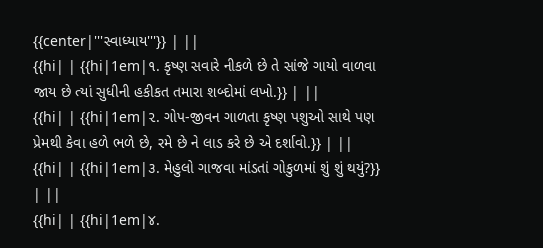{{center|'''સ્વાધ્યાય'''}} | ||
{{hi| | {{hi|1em|૧. કૃષ્ણ સવારે નીકળે છે તે સાંજે ગાયો વાળવા જાય છે ત્યાં સુધીની હકીકત તમારા શબ્દોમાં લખો.}} | ||
{{hi| | {{hi|1em|૨. ગોપ-જીવન ગાળતા કૃષ્ણ પશુઓ સાથે પણ પ્રેમથી કેવા હળે ભળે છે, રમે છે ને લાડ કરે છે એ દર્શાવો.}} | ||
{{hi| | {{hi|1em|૩. મેહુલો ગાજવા માંડતાં ગોકુળમાં શું શું થયું?}} | ||
{{hi| | {{hi|1em|૪.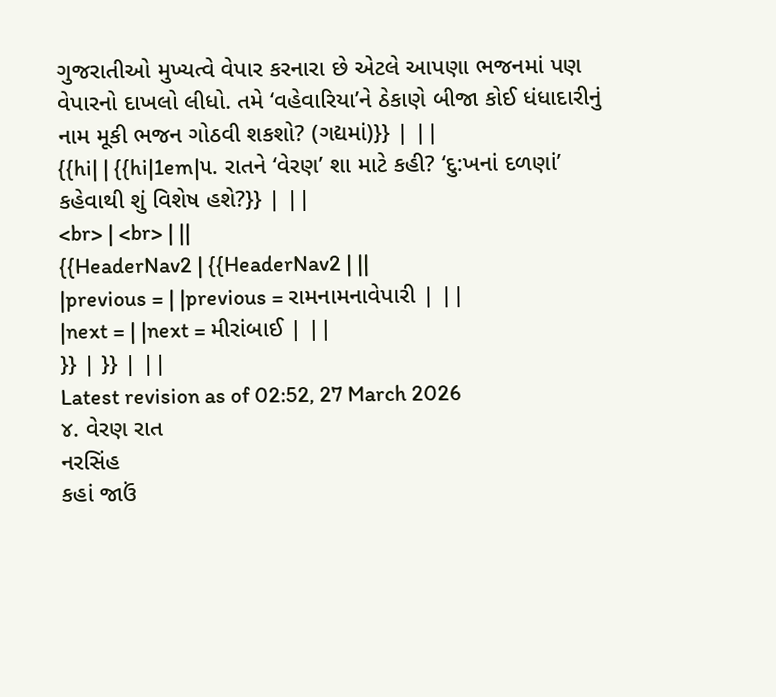ગુજરાતીઓ મુખ્યત્વે વેપાર કરનારા છે એટલે આપણા ભજનમાં પણ વેપારનો દાખલો લીધો. તમે ‘વહેવારિયા’ને ઠેકાણે બીજા કોઈ ધંધાદારીનું નામ મૂકી ભજન ગોઠવી શકશો? (ગદ્યમાં)}} | ||
{{hi| | {{hi|1em|૫. રાતને ‘વેરણ’ શા માટે કહી? ‘દુ:ખનાં દળણાં’ કહેવાથી શું વિશેષ હશે?}} | ||
<br> | <br> | ||
{{HeaderNav2 | {{HeaderNav2 | ||
|previous = | |previous = રામનામનાવેપારી | ||
|next = | |next = મીરાંબાઈ | ||
}} | }} | ||
Latest revision as of 02:52, 27 March 2026
૪. વેરણ રાત
નરસિંહ
કહાં જાઉં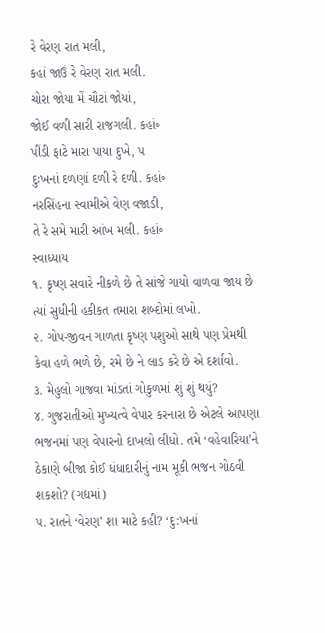રે વેરણ રાત મલી,
કહાં જાઉં રે વેરણ રાત મલી.
ચોરા જોયા મેં ચૌટાં જોયાં,
જોઈ વળી સારી રાજગલી. કહાં૰
પીંડી ફાટે મારા પાયા દુખે, ૫
દુઃખનાં દળણાં દળી રે દળી. કહાં૰
નરસિંહના સ્વામીએ વેણ વજાડી,
તે રે સમે મારી આંખ મલી. કહાં૰
સ્વાધ્યાય
૧. કૃષ્ણ સવારે નીકળે છે તે સાંજે ગાયો વાળવા જાય છે ત્યાં સુધીની હકીકત તમારા શબ્દોમાં લખો.
૨. ગોપ-જીવન ગાળતા કૃષ્ણ પશુઓ સાથે પણ પ્રેમથી કેવા હળે ભળે છે, રમે છે ને લાડ કરે છે એ દર્શાવો.
૩. મેહુલો ગાજવા માંડતાં ગોકુળમાં શું શું થયું?
૪. ગુજરાતીઓ મુખ્યત્વે વેપાર કરનારા છે એટલે આપણા ભજનમાં પણ વેપારનો દાખલો લીધો. તમે ‘વહેવારિયા’ને ઠેકાણે બીજા કોઈ ધંધાદારીનું નામ મૂકી ભજન ગોઠવી શકશો? (ગદ્યમાં)
૫. રાતને ‘વેરણ’ શા માટે કહી? ‘દુ:ખનાં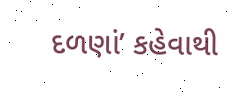દળણાં’ કહેવાથી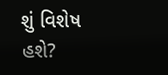શું વિશેષ હશે?